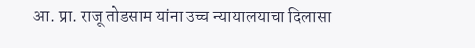आ. प्रा. राजू तोडसाम यांना उच्च न्यायालयाचा दिलासा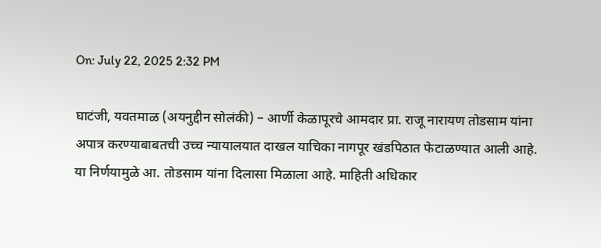On: July 22, 2025 2:32 PM

घाटंजी, यवतमाळ (अयनुद्दीन सोलंकी) – आर्णी केळापूरचे आमदार प्रा. राजू नारायण तोडसाम यांना अपात्र करण्याबाबतची उच्च न्यायालयात दाखल याचिका नागपूर खंडपिठात फेटाळण्यात आली आहे. या निर्णयामुळे आ. तोडसाम यांना दिलासा मिळाला आहे. माहिती अधिकार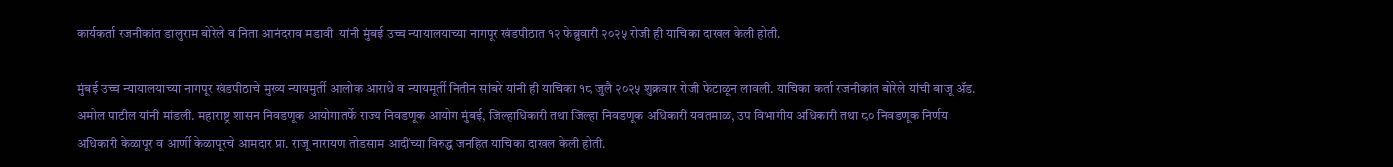कार्यकर्ता रजनीकांत डालुराम बोरेले व निता आनंदराव मडावी  यांनी मुंबई उच्च न्यायालयाच्या नागपूर खंडपीठात १२ फेब्रुवारी २०२५ रोजी ही याचिका दाखल केली होती.

मुंबई उच्च न्यायालयाच्या नागपूर खंडपीठाचे मुख्य न्यायमुर्ती आलोक आराधे व न्यायमूर्ती नितीन सांबरे यांनी ही याचिका १८ जुलै २०२५ शुक्रवार रोजी फेटाळून लावली. याचिका कर्ता रजनीकांत बोरेले यांची बाजू ॲड. अमोल पाटील यांनी मांडली. महाराष्ट्र शासन निवडणूक आयोगातर्फे राज्य निवडणूक आयोग मुंबई, जिल्हाधिकारी तथा जिल्हा निवडणूक अधिकारी यवतमाळ, उप विभागीय अधिकारी तथा ८० निवडणूक निर्णय अधिकारी केळापूर व आर्णी केळापूरचे आमदार प्रा. राजू नारायण तोडसाम आदींच्या विरुद्ध जनहित याचिका दाखल केली होती.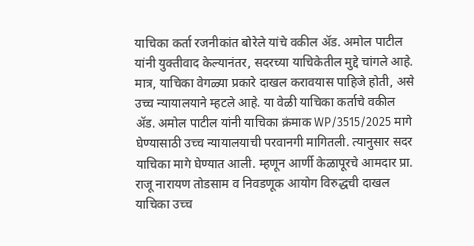याचिका कर्ता रजनीकांत बोरेले यांचे वकील ॲड. अमोल पाटील यांनी युक्तीवाद केल्यानंतर, सदरच्या याचिकेतील मुद्दे चांगले आहे. मात्र, याचिका वेगळ्या प्रकारे दाखल करावयास पाहिजे होती, असे उच्च न्यायालयाने म्हटले आहे. या वेळी याचिका कर्ताचे वकील ॲड. अमोल पाटील यांनी याचिका क्रंमाक WP/3515/2025 मागे घेण्यासाठी उच्च न्यायालयाची परवानगी मागितली. त्यानुसार सदर याचिका मागे घेण्यात आली. म्हणून आर्णी केळापूरचे आमदार प्रा. राजू नारायण तोडसाम व निवडणूक आयोग विरुद्धची दाखल याचिका उच्च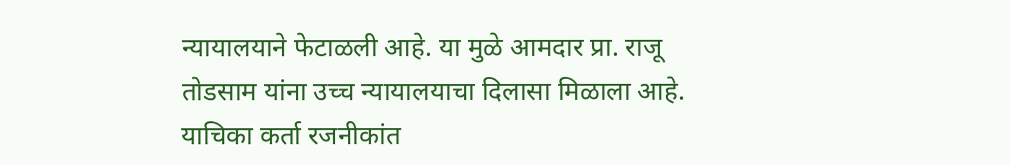न्यायालयाने फेटाळली आहे. या मुळे आमदार प्रा. राजू तोडसाम यांना उच्च न्यायालयाचा दिलासा मिळाला आहे. याचिका कर्ता रजनीकांत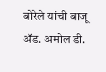बोरेले यांची बाजू ॲड. अमोल डी.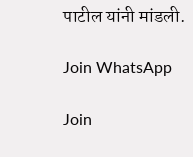पाटील यांनी मांडली.

Join WhatsApp

Join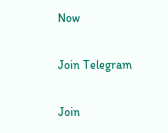Now

Join Telegram

Join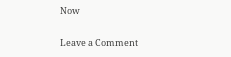Now

Leave a Comment